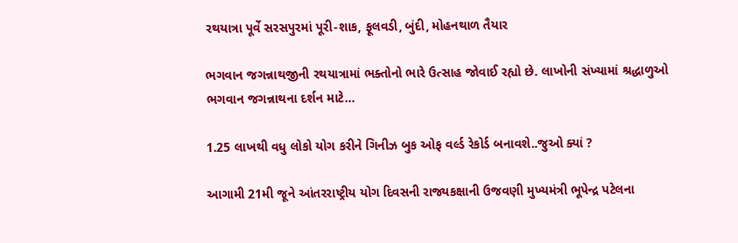રથયાત્રા પૂર્વે સરસપુરમાં પૂરી-શાક, ફૂલવડી, બુંદી, મોહનથાળ તૈયાર

ભગવાન જગન્નાથજીની રથયાત્રામાં ભક્તોનો ભારે ઉત્સાહ જોવાઈ રહ્યો છે. લાખોની સંખ્યામાં શ્રદ્ધાળુઓ ભગવાન જગન્નાથના દર્શન માટે…

1.25 લાખથી વધુ લોકો યોગ કરીને ગિનીઝ બુક ઓફ વર્લ્ડ રેકોર્ડ બનાવશે..જુઓ ક્યાં ?

આગામી 21મી જૂને આંતરરાષ્ટ્રીય યોગ દિવસની રાજ્યકક્ષાની ઉજવણી મુખ્યમંત્રી ભૂપેન્દ્ર પટેલના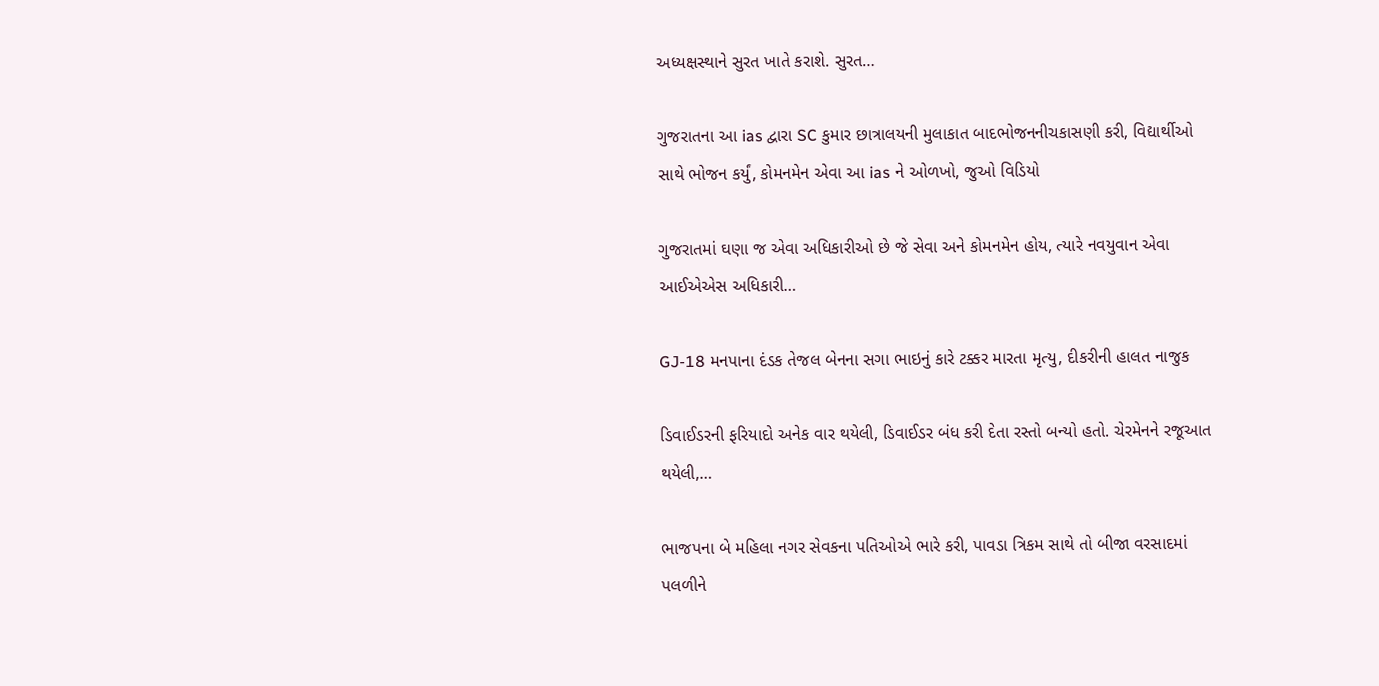અધ્યક્ષસ્થાને સુરત ખાતે કરાશે. સુરત…

ગુજરાતના આ ias દ્વારા SC કુમાર છાત્રાલયની મુલાકાત બાદભોજનનીચકાસણી કરી, વિદ્યાર્થીઓ સાથે ભોજન કર્યું, કોમનમેન એવા આ ias ને ઓળખો, જુઓ વિડિયો

ગુજરાતમાં ઘણા જ એવા અધિકારીઓ છે જે સેવા અને કોમનમેન હોય, ત્યારે નવયુવાન એવા આઈએએસ અધિકારી…

GJ-18 મનપાના દંડક તેજલ બેનના સગા ભાઇનું કારે ટક્કર મારતા મૃત્યુ, દીકરીની હાલત નાજુક

ડિવાઈડરની ફરિયાદો અનેક વાર થયેલી, ડિવાઈડર બંધ કરી દેતા રસ્તો બન્યો હતો. ચેરમેનને રજૂઆત થયેલી,…

ભાજપના બે મહિલા નગર સેવકના પતિઓએ ભારે કરી, પાવડા ત્રિકમ સાથે તો બીજા વરસાદમાં પલળીને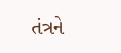તંત્રને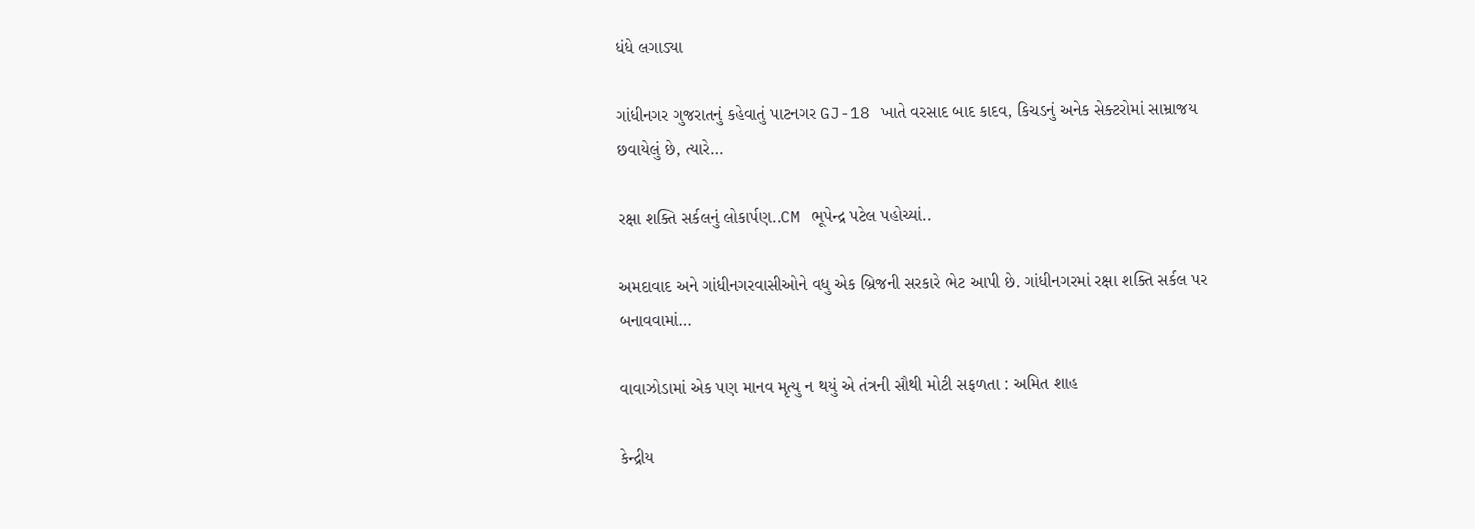ધંધે લગાડ્યા

ગાંધીનગર ગુજરાતનું કહેવાતું પાટનગર GJ-18 ખાતે વરસાદ બાદ કાદવ, કિચડનું અનેક સેક્ટરોમાં સામ્રાજય છવાયેલું છે, ત્યારે…

રક્ષા શક્તિ સર્કલનું લોકાર્પણ..CM ભૂપેન્દ્ર પટેલ પહોચ્યાં..

અમદાવાદ અને ગાંધીનગરવાસીઓને વધુ એક બ્રિજની સરકારે ભેટ આપી છે. ગાંધીનગરમાં રક્ષા શક્તિ સર્કલ પર બનાવવામાં…

વાવાઝોડામાં એક પણ માનવ મૃત્યુ ન થયું એ તંત્રની સૌથી મોટી સફળતા : અમિત શાહ

કેન્દ્રીય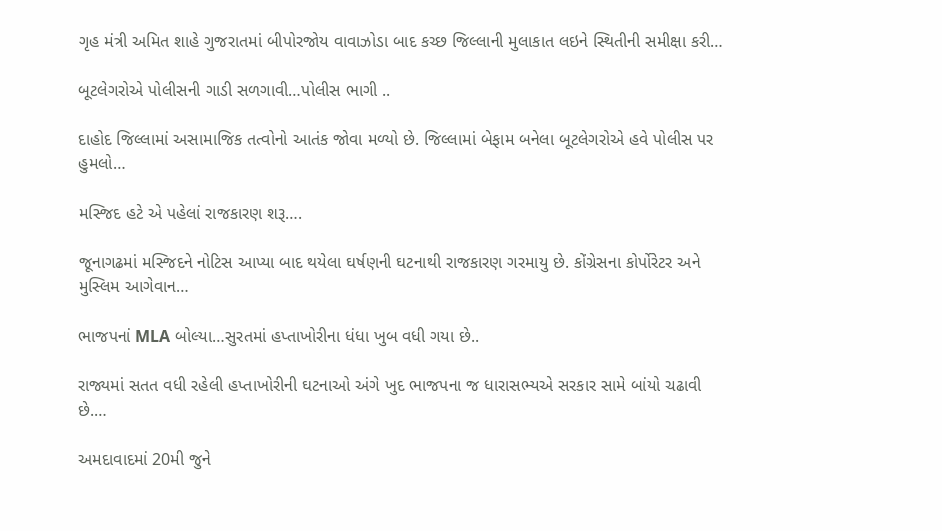ગૃહ મંત્રી અમિત શાહે ગુજરાતમાં બીપોરજોય વાવાઝોડા બાદ કચ્છ જિલ્લાની મુલાકાત લઇને સ્થિતીની સમીક્ષા કરી…

બૂટલેગરોએ પોલીસની ગાડી સળગાવી…પોલીસ ભાગી ..

દાહોદ જિલ્લામાં અસામાજિક તત્વોનો આતંક જોવા મળ્યો છે. જિલ્લામાં બેફામ બનેલા બૂટલેગરોએ હવે પોલીસ પર હુમલો…

મસ્જિદ હટે એ પહેલાં રાજકારણ શરૂ….

જૂનાગઢમાં મસ્જિદને નોટિસ આપ્યા બાદ થયેલા ઘર્ષણની ઘટનાથી રાજકારણ ગરમાયુ છે. કોંગ્રેસના કોર્પોરેટર અને મુસ્લિમ આગેવાન…

ભાજપનાં MLA બોલ્યા…સુરતમાં હપ્તાખોરીના ધંધા ખુબ વધી ગયા છે..

રાજ્યમાં સતત વધી રહેલી હપ્તાખોરીની ઘટનાઓ અંગે ખુદ ભાજપના જ ધારાસભ્યએ સરકાર સામે બાંયો ચઢાવી છે.…

અમદાવાદમાં 20મી જુને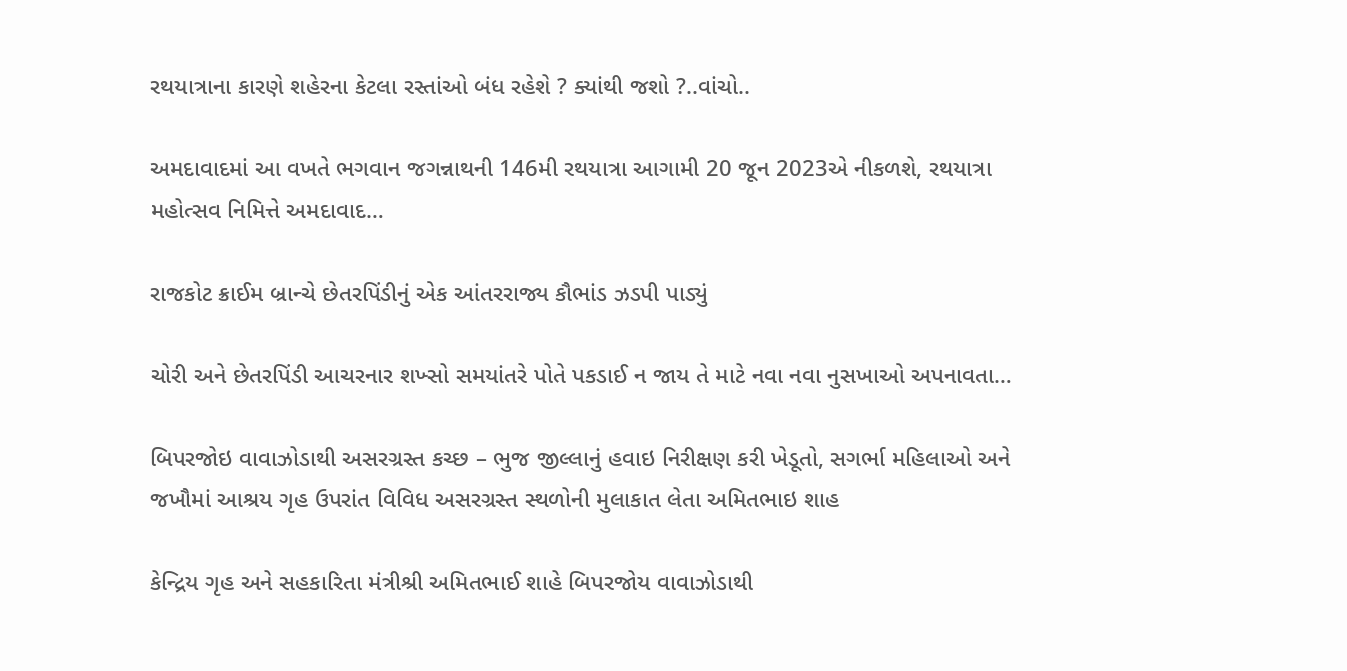રથયાત્રાના કારણે શહેરના કેટલા રસ્તાંઓ બંધ રહેશે ? ક્યાંથી જશો ?..વાંચો..

અમદાવાદમાં આ વખતે ભગવાન જગન્નાથની 146મી રથયાત્રા આગામી 20 જૂન 2023એ નીકળશે, રથયાત્રા મહોત્સવ નિમિત્તે અમદાવાદ…

રાજકોટ ક્રાઈમ બ્રાન્ચે છેતરપિંડીનું એક આંતરરાજ્ય કૌભાંડ ઝડપી પાડ્યું

ચોરી અને છેતરપિંડી આચરનાર શખ્સો સમયાંતરે પોતે પકડાઈ ન જાય તે માટે નવા નવા નુસખાઓ અપનાવતા…

બિપરજોઇ વાવાઝોડાથી અસરગ્રસ્ત કચ્છ – ભુજ જીલ્લાનું હવાઇ નિરીક્ષણ કરી ખેડૂતો, સગર્ભા મહિલાઓ અને જખૌમાં આશ્રય ગૃહ ઉપરાંત વિવિધ અસરગ્રસ્ત સ્થળોની મુલાકાત લેતા અમિતભાઇ શાહ

કેન્દ્રિય ગૃહ અને સહકારિતા મંત્રીશ્રી અમિતભાઈ શાહે બિપરજોય વાવાઝોડાથી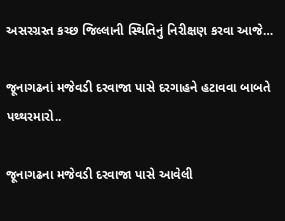અસરગ્રસ્ત કચ્છ જિલ્લાની સ્થિતિનું નિરીક્ષણ કરવા આજે…

જૂનાગઢનાં મજેવડી દરવાજા પાસે દરગાહને હટાવવા બાબતે પથ્થરમારો..

જૂનાગઢના મજેવડી દરવાજા પાસે આવેલી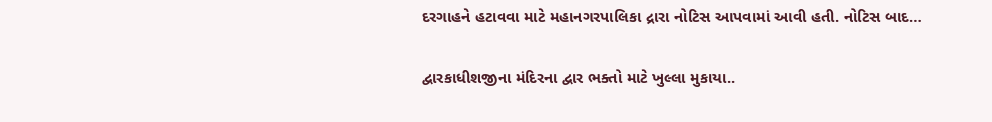દરગાહને હટાવવા માટે મહાનગરપાલિકા દ્રારા નોટિસ આપવામાં આવી હતી. નોટિસ બાદ…

દ્વારકાધીશજીના મંદિરના દ્વાર ભક્તો માટે ખુલ્લા મુકાયા..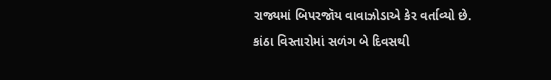રાજ્યમાં બિપરજૉય વાવાઝોડાએ કેર વર્તાવ્યો છે. કાંઠા વિસ્તારોમાં સળંગ બે દિવસથી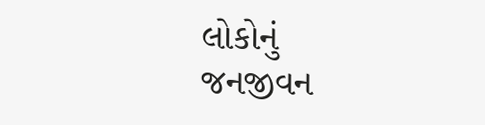લોકોનું જનજીવન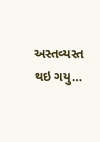અસ્તવ્યસ્ત થઇ ગયુ…